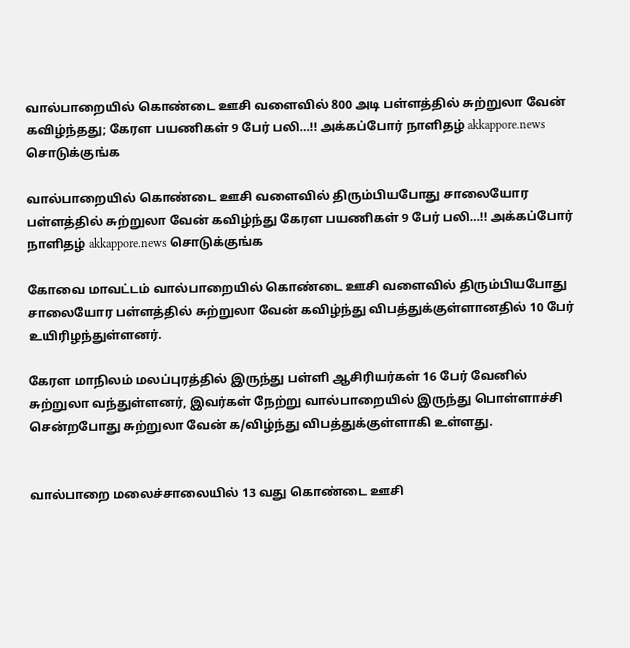வால்பாறையில் கொண்டை ஊசி வளைவில் 800 அடி பள்ளத்தில் சுற்றுலா வேன் கவிழ்ந்தது; கேரள பயணிகள் 9 பேர் பலி…!! அக்கப்போர் நாளிதழ் akkappore.news சொடுக்குங்க

வால்பாறையில் கொண்டை ஊசி வளைவில் திரும்பியபோது சாலையோர பள்ளத்தில் சுற்றுலா வேன் கவிழ்ந்து கேரள பயணிகள் 9 பேர் பலி…!! அக்கப்போர் நாளிதழ் akkappore.news சொடுக்குங்க

கோவை மாவட்டம் வால்பாறையில் கொண்டை ஊசி வளைவில் திரும்பியபோது சாலையோர பள்ளத்தில் சுற்றுலா வேன் கவிழ்ந்து விபத்துக்குள்ளானதில் 10 பேர் உயிரிழந்துள்ளனர்.

கேரள மாநிலம் மலப்புரத்தில் இருந்து பள்ளி ஆசிரியர்கள் 16 பேர் வேனில் சுற்றுலா வந்துள்ளனர், இவர்கள் நேற்று வால்பாறையில் இருந்து பொள்ளாச்சி சென்றபோது சுற்றுலா வேன் க/விழ்ந்து விபத்துக்குள்ளாகி உள்ளது.


வால்பாறை மலைச்சாலையில் 13 வது கொண்டை ஊசி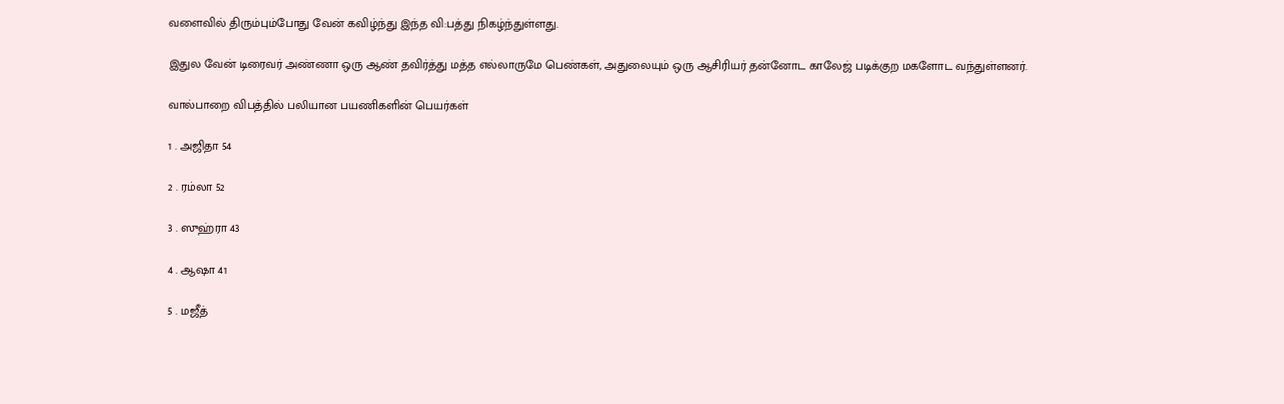வளைவில் திரும்பும்போது வேன் கவிழ்ந்து இந்த வி:பத்து நிகழ்ந்துள்ளது.

இதுல வேன் டிரைவர் அண்ணா ஒரு ஆண் தவிர்த்து மத்த எல்லாருமே பெண்கள், அதுலையும் ஒரு ஆசிரியர் தன்னோட காலேஜ் படிக்குற மகளோட வந்துள்ளனர்.

வால்பாறை விபத்தில் பலியான பயணிகளின் பெயர்கள்

1 . அஜிதா 54

2 . ரம்லா 52

3 . ஸுஹ்ரா 43

4 . ஆஷா 41

5 . மஜீத்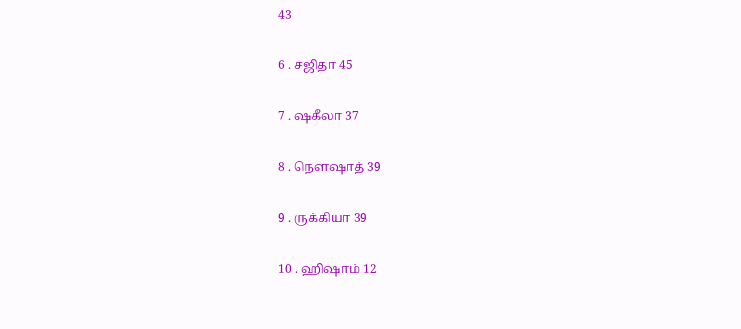43

6 . சஜிதா 45

7 . ஷகீலா 37

8 . நௌஷாத் 39

9 . ருக்கியா 39

10 . ஹிஷாம் 12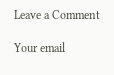Leave a Comment

Your email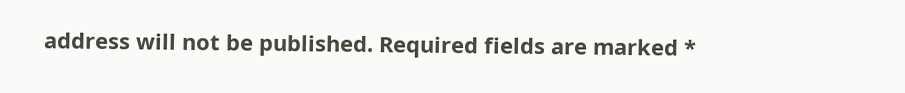address will not be published. Required fields are marked *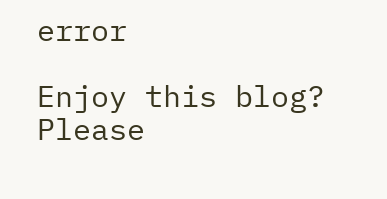error

Enjoy this blog? Please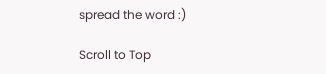spread the word :)

Scroll to Top